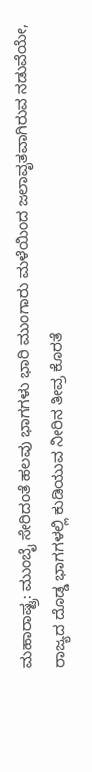ಮಹಾರಾಷ್ಟ್ರ: ಮುಂಬೈ ಸೇರಿದಂತೆ ಹಲವು ಭಾಗಗಳು ಭಾರಿ ಮುಂಗಾರು ಮಳೆಯಿಂದ ಜಲಾವೃತವಾಗಿರುವ ನಡುವೆಯೇ, ರಾಜ್ಯದ ದೊಡ್ಡ ಭಾಗಗಳಲ್ಲಿ ಕುಡಿಯುವ ನೀರಿನ ತೀವ್ರ ಕೊರತೆ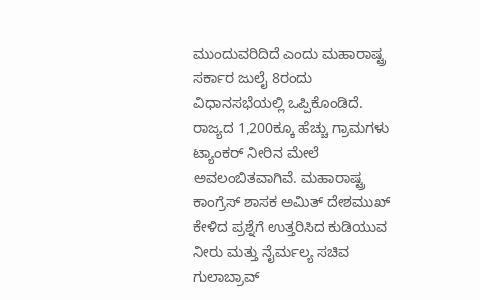ಮುಂದುವರಿದಿದೆ ಎಂದು ಮಹಾರಾಷ್ಟ್ರ ಸರ್ಕಾರ ಜುಲೈ 8ರಂದು ವಿಧಾನಸಭೆಯಲ್ಲಿ ಒಪ್ಪಿಕೊಂಡಿದೆ. ರಾಜ್ಯದ 1,200ಕ್ಕೂ ಹೆಚ್ಚು ಗ್ರಾಮಗಳು ಟ್ಯಾಂಕರ್ ನೀರಿನ ಮೇಲೆ ಅವಲಂಬಿತವಾಗಿವೆ. ಮಹಾರಾಷ್ಟ್ರ
ಕಾಂಗ್ರೆಸ್ ಶಾಸಕ ಅಮಿತ್ ದೇಶಮುಖ್ ಕೇಳಿದ ಪ್ರಶ್ನೆಗೆ ಉತ್ತರಿಸಿದ ಕುಡಿಯುವ ನೀರು ಮತ್ತು ನೈರ್ಮಲ್ಯ ಸಚಿವ ಗುಲಾಬ್ರಾವ್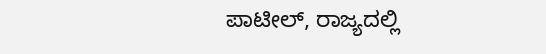ಪಾಟೀಲ್, ರಾಜ್ಯದಲ್ಲಿ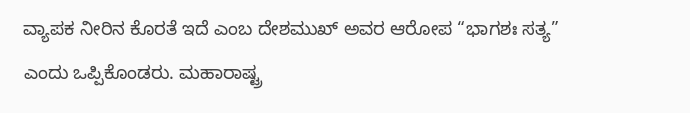ವ್ಯಾಪಕ ನೀರಿನ ಕೊರತೆ ಇದೆ ಎಂಬ ದೇಶಮುಖ್ ಅವರ ಆರೋಪ “ಭಾಗಶಃ ಸತ್ಯ” ಎಂದು ಒಪ್ಪಿಕೊಂಡರು. ಮಹಾರಾಷ್ಟ್ರ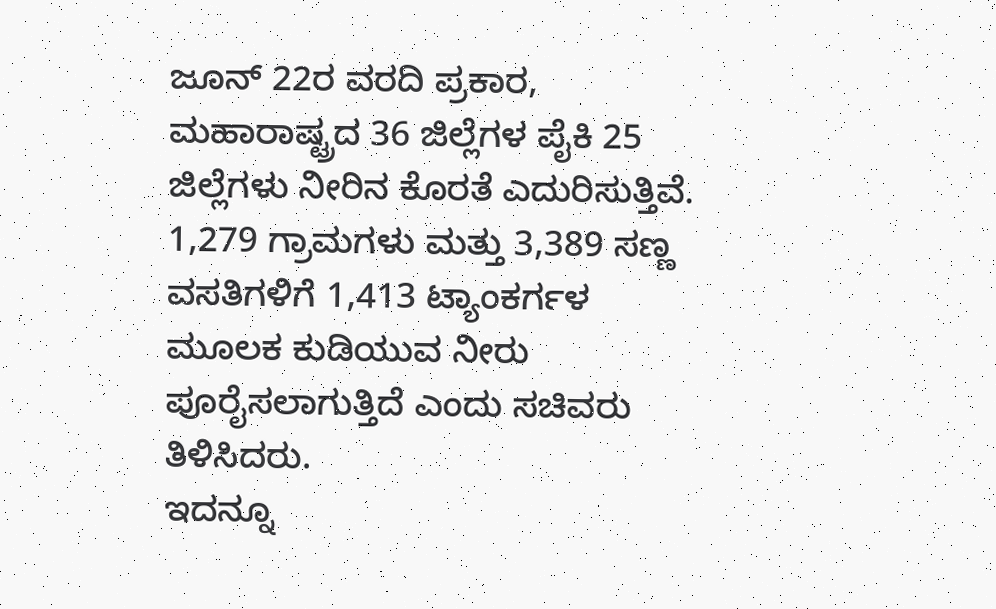ಜೂನ್ 22ರ ವರದಿ ಪ್ರಕಾರ, ಮಹಾರಾಷ್ಟ್ರದ 36 ಜಿಲ್ಲೆಗಳ ಪೈಕಿ 25 ಜಿಲ್ಲೆಗಳು ನೀರಿನ ಕೊರತೆ ಎದುರಿಸುತ್ತಿವೆ. 1,279 ಗ್ರಾಮಗಳು ಮತ್ತು 3,389 ಸಣ್ಣ ವಸತಿಗಳಿಗೆ 1,413 ಟ್ಯಾಂಕರ್ಗಳ ಮೂಲಕ ಕುಡಿಯುವ ನೀರು ಪೂರೈಸಲಾಗುತ್ತಿದೆ ಎಂದು ಸಚಿವರು ತಿಳಿಸಿದರು.
ಇದನ್ನೂ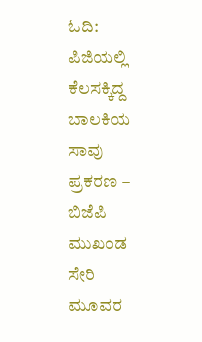ಓದಿ: ಪಿಜಿಯಲ್ಲಿ ಕೆಲಸಕ್ಕಿದ್ದ ಬಾಲಕಿಯ ಸಾವು ಪ್ರಕರಣ – ಬಿಜೆಪಿ ಮುಖಂಡ ಸೇರಿ ಮೂವರ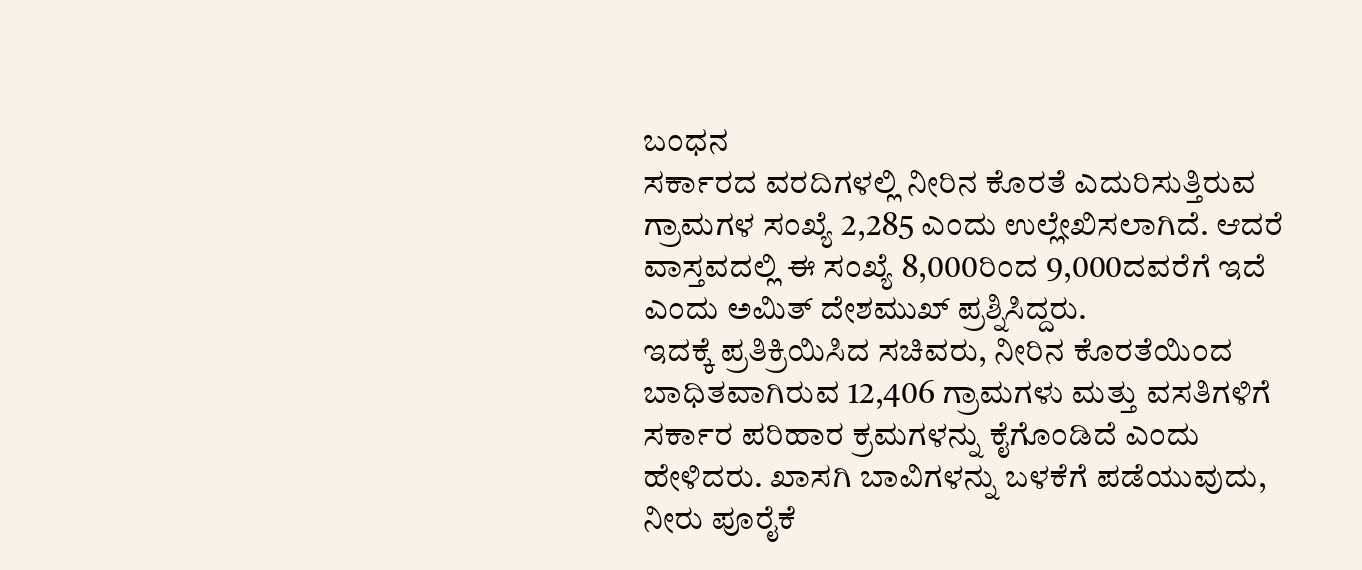ಬಂಧನ
ಸರ್ಕಾರದ ವರದಿಗಳಲ್ಲಿ ನೀರಿನ ಕೊರತೆ ಎದುರಿಸುತ್ತಿರುವ ಗ್ರಾಮಗಳ ಸಂಖ್ಯೆ 2,285 ಎಂದು ಉಲ್ಲೇಖಿಸಲಾಗಿದೆ. ಆದರೆ ವಾಸ್ತವದಲ್ಲಿ ಈ ಸಂಖ್ಯೆ 8,000ರಿಂದ 9,000ದವರೆಗೆ ಇದೆ ಎಂದು ಅಮಿತ್ ದೇಶಮುಖ್ ಪ್ರಶ್ನಿಸಿದ್ದರು.
ಇದಕ್ಕೆ ಪ್ರತಿಕ್ರಿಯಿಸಿದ ಸಚಿವರು, ನೀರಿನ ಕೊರತೆಯಿಂದ ಬಾಧಿತವಾಗಿರುವ 12,406 ಗ್ರಾಮಗಳು ಮತ್ತು ವಸತಿಗಳಿಗೆ ಸರ್ಕಾರ ಪರಿಹಾರ ಕ್ರಮಗಳನ್ನು ಕೈಗೊಂಡಿದೆ ಎಂದು ಹೇಳಿದರು. ಖಾಸಗಿ ಬಾವಿಗಳನ್ನು ಬಳಕೆಗೆ ಪಡೆಯುವುದು, ನೀರು ಪೂರೈಕೆ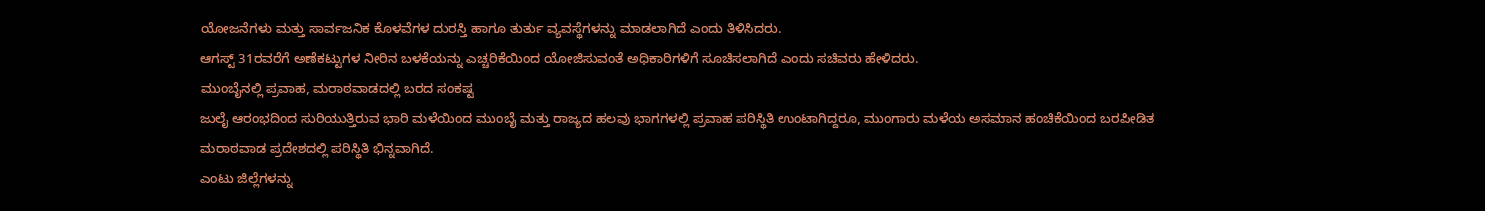ಯೋಜನೆಗಳು ಮತ್ತು ಸಾರ್ವಜನಿಕ ಕೊಳವೆಗಳ ದುರಸ್ತಿ ಹಾಗೂ ತುರ್ತು ವ್ಯವಸ್ಥೆಗಳನ್ನು ಮಾಡಲಾಗಿದೆ ಎಂದು ತಿಳಿಸಿದರು.
ಆಗಸ್ಟ್ 31ರವರೆಗೆ ಅಣೆಕಟ್ಟುಗಳ ನೀರಿನ ಬಳಕೆಯನ್ನು ಎಚ್ಚರಿಕೆಯಿಂದ ಯೋಜಿಸುವಂತೆ ಅಧಿಕಾರಿಗಳಿಗೆ ಸೂಚಿಸಲಾಗಿದೆ ಎಂದು ಸಚಿವರು ಹೇಳಿದರು.
ಮುಂಬೈನಲ್ಲಿ ಪ್ರವಾಹ, ಮರಾಠವಾಡದಲ್ಲಿ ಬರದ ಸಂಕಷ್ಟ
ಜುಲೈ ಆರಂಭದಿಂದ ಸುರಿಯುತ್ತಿರುವ ಭಾರಿ ಮಳೆಯಿಂದ ಮುಂಬೈ ಮತ್ತು ರಾಜ್ಯದ ಹಲವು ಭಾಗಗಳಲ್ಲಿ ಪ್ರವಾಹ ಪರಿಸ್ಥಿತಿ ಉಂಟಾಗಿದ್ದರೂ, ಮುಂಗಾರು ಮಳೆಯ ಅಸಮಾನ ಹಂಚಿಕೆಯಿಂದ ಬರಪೀಡಿತ ಮರಾಠವಾಡ ಪ್ರದೇಶದಲ್ಲಿ ಪರಿಸ್ಥಿತಿ ಭಿನ್ನವಾಗಿದೆ.
ಎಂಟು ಜಿಲ್ಲೆಗಳನ್ನು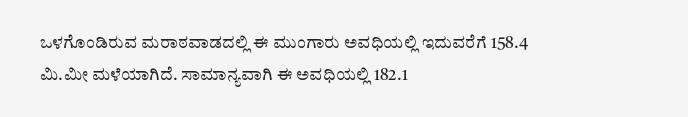ಒಳಗೊಂಡಿರುವ ಮರಾಠವಾಡದಲ್ಲಿ ಈ ಮುಂಗಾರು ಅವಧಿಯಲ್ಲಿ ಇದುವರೆಗೆ 158.4 ಮಿ.ಮೀ ಮಳೆಯಾಗಿದೆ. ಸಾಮಾನ್ಯವಾಗಿ ಈ ಅವಧಿಯಲ್ಲಿ 182.1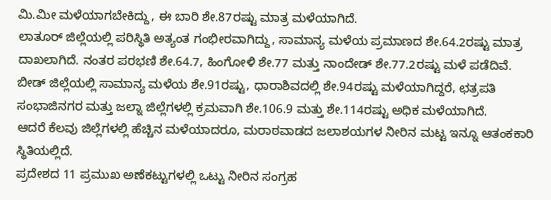ಮಿ.ಮೀ ಮಳೆಯಾಗಬೇಕಿದ್ದು, ಈ ಬಾರಿ ಶೇ.87ರಷ್ಟು ಮಾತ್ರ ಮಳೆಯಾಗಿದೆ.
ಲಾತೂರ್ ಜಿಲ್ಲೆಯಲ್ಲಿ ಪರಿಸ್ಥಿತಿ ಅತ್ಯಂತ ಗಂಭೀರವಾಗಿದ್ದು, ಸಾಮಾನ್ಯ ಮಳೆಯ ಪ್ರಮಾಣದ ಶೇ.64.2ರಷ್ಟು ಮಾತ್ರ ದಾಖಲಾಗಿದೆ. ನಂತರ ಪರಭಣಿ ಶೇ.64.7, ಹಿಂಗೋಳಿ ಶೇ.77 ಮತ್ತು ನಾಂದೇಡ್ ಶೇ.77.2ರಷ್ಟು ಮಳೆ ಪಡೆದಿವೆ.
ಬೀಡ್ ಜಿಲ್ಲೆಯಲ್ಲಿ ಸಾಮಾನ್ಯ ಮಳೆಯ ಶೇ.91ರಷ್ಟು, ಧಾರಾಶಿವದಲ್ಲಿ ಶೇ.94ರಷ್ಟು ಮಳೆಯಾಗಿದ್ದರೆ, ಛತ್ರಪತಿ ಸಂಭಾಜಿನಗರ ಮತ್ತು ಜಲ್ನಾ ಜಿಲ್ಲೆಗಳಲ್ಲಿ ಕ್ರಮವಾಗಿ ಶೇ.106.9 ಮತ್ತು ಶೇ.114ರಷ್ಟು ಅಧಿಕ ಮಳೆಯಾಗಿದೆ.
ಆದರೆ ಕೆಲವು ಜಿಲ್ಲೆಗಳಲ್ಲಿ ಹೆಚ್ಚಿನ ಮಳೆಯಾದರೂ, ಮರಾಠವಾಡದ ಜಲಾಶಯಗಳ ನೀರಿನ ಮಟ್ಟ ಇನ್ನೂ ಆತಂಕಕಾರಿ ಸ್ಥಿತಿಯಲ್ಲಿದೆ.
ಪ್ರದೇಶದ 11 ಪ್ರಮುಖ ಅಣೆಕಟ್ಟುಗಳಲ್ಲಿ ಒಟ್ಟು ನೀರಿನ ಸಂಗ್ರಹ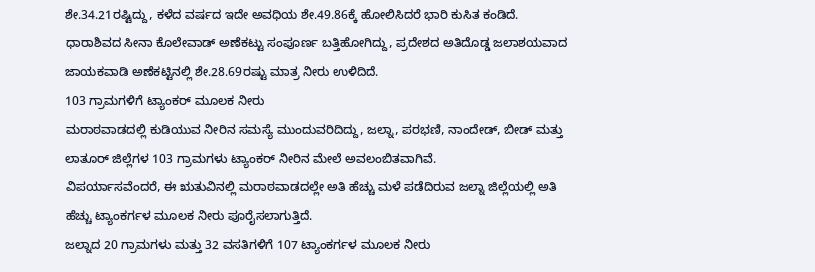ಶೇ.34.21ರಷ್ಟಿದ್ದು, ಕಳೆದ ವರ್ಷದ ಇದೇ ಅವಧಿಯ ಶೇ.49.86ಕ್ಕೆ ಹೋಲಿಸಿದರೆ ಭಾರಿ ಕುಸಿತ ಕಂಡಿದೆ.
ಧಾರಾಶಿವದ ಸೀನಾ ಕೊಲೇವಾಡ್ ಅಣೆಕಟ್ಟು ಸಂಪೂರ್ಣ ಬತ್ತಿಹೋಗಿದ್ದು, ಪ್ರದೇಶದ ಅತಿದೊಡ್ಡ ಜಲಾಶಯವಾದ ಜಾಯಕವಾಡಿ ಅಣೆಕಟ್ಟಿನಲ್ಲಿ ಶೇ.28.69ರಷ್ಟು ಮಾತ್ರ ನೀರು ಉಳಿದಿದೆ.
103 ಗ್ರಾಮಗಳಿಗೆ ಟ್ಯಾಂಕರ್ ಮೂಲಕ ನೀರು
ಮರಾಠವಾಡದಲ್ಲಿ ಕುಡಿಯುವ ನೀರಿನ ಸಮಸ್ಯೆ ಮುಂದುವರಿದಿದ್ದು, ಜಲ್ನಾ, ಪರಭಣಿ, ನಾಂದೇಡ್, ಬೀಡ್ ಮತ್ತು ಲಾತೂರ್ ಜಿಲ್ಲೆಗಳ 103 ಗ್ರಾಮಗಳು ಟ್ಯಾಂಕರ್ ನೀರಿನ ಮೇಲೆ ಅವಲಂಬಿತವಾಗಿವೆ.
ವಿಪರ್ಯಾಸವೆಂದರೆ, ಈ ಋತುವಿನಲ್ಲಿ ಮರಾಠವಾಡದಲ್ಲೇ ಅತಿ ಹೆಚ್ಚು ಮಳೆ ಪಡೆದಿರುವ ಜಲ್ನಾ ಜಿಲ್ಲೆಯಲ್ಲಿ ಅತಿ ಹೆಚ್ಚು ಟ್ಯಾಂಕರ್ಗಳ ಮೂಲಕ ನೀರು ಪೂರೈಸಲಾಗುತ್ತಿದೆ.
ಜಲ್ನಾದ 20 ಗ್ರಾಮಗಳು ಮತ್ತು 32 ವಸತಿಗಳಿಗೆ 107 ಟ್ಯಾಂಕರ್ಗಳ ಮೂಲಕ ನೀರು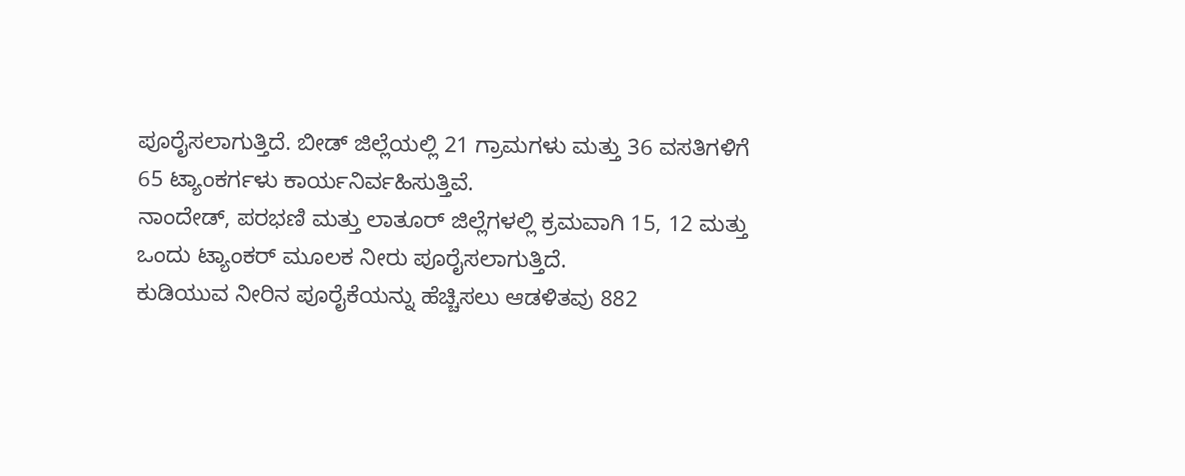ಪೂರೈಸಲಾಗುತ್ತಿದೆ. ಬೀಡ್ ಜಿಲ್ಲೆಯಲ್ಲಿ 21 ಗ್ರಾಮಗಳು ಮತ್ತು 36 ವಸತಿಗಳಿಗೆ 65 ಟ್ಯಾಂಕರ್ಗಳು ಕಾರ್ಯನಿರ್ವಹಿಸುತ್ತಿವೆ.
ನಾಂದೇಡ್, ಪರಭಣಿ ಮತ್ತು ಲಾತೂರ್ ಜಿಲ್ಲೆಗಳಲ್ಲಿ ಕ್ರಮವಾಗಿ 15, 12 ಮತ್ತು ಒಂದು ಟ್ಯಾಂಕರ್ ಮೂಲಕ ನೀರು ಪೂರೈಸಲಾಗುತ್ತಿದೆ.
ಕುಡಿಯುವ ನೀರಿನ ಪೂರೈಕೆಯನ್ನು ಹೆಚ್ಚಿಸಲು ಆಡಳಿತವು 882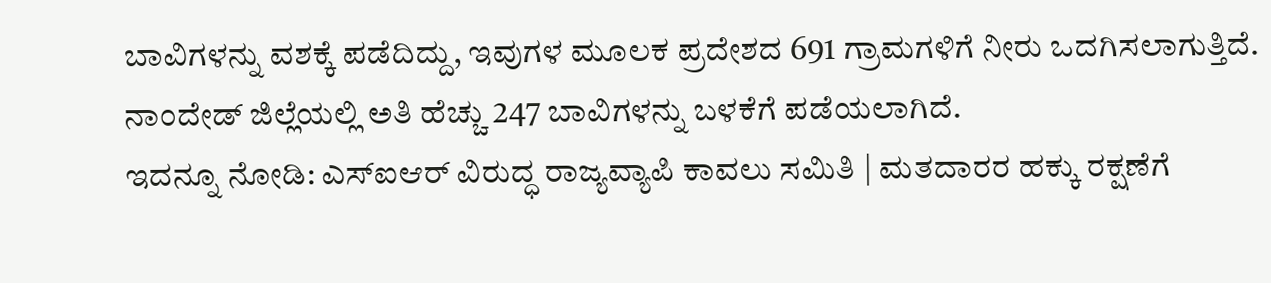ಬಾವಿಗಳನ್ನು ವಶಕ್ಕೆ ಪಡೆದಿದ್ದು, ಇವುಗಳ ಮೂಲಕ ಪ್ರದೇಶದ 691 ಗ್ರಾಮಗಳಿಗೆ ನೀರು ಒದಗಿಸಲಾಗುತ್ತಿದೆ. ನಾಂದೇಡ್ ಜಿಲ್ಲೆಯಲ್ಲಿ ಅತಿ ಹೆಚ್ಚು 247 ಬಾವಿಗಳನ್ನು ಬಳಕೆಗೆ ಪಡೆಯಲಾಗಿದೆ.
ಇದನ್ನೂ ನೋಡಿ: ಎಸ್ಐಆರ್ ವಿರುದ್ಧ ರಾಜ್ಯವ್ಯಾಪಿ ಕಾವಲು ಸಮಿತಿ | ಮತದಾರರ ಹಕ್ಕು ರಕ್ಷಣೆಗೆ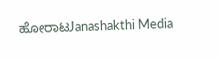ಹೋರಾಟJanashakthi Media